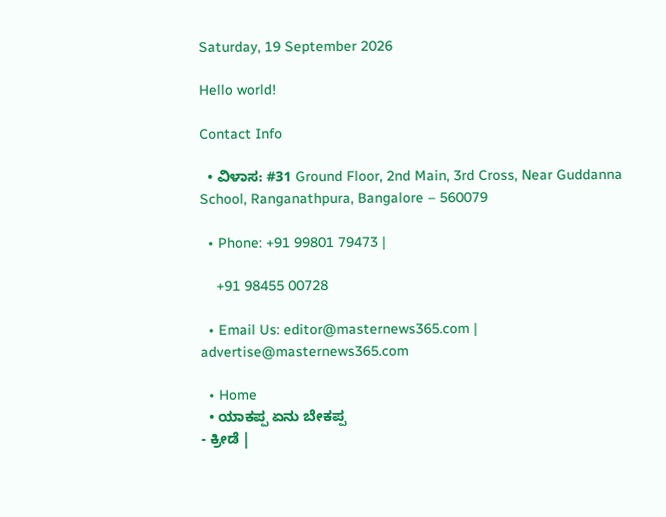Saturday, 19 September 2026

Hello world!

Contact Info

  • ವಿಳಾಸ: #31 Ground Floor, 2nd Main, 3rd Cross, Near Guddanna School, Ranganathpura, Bangalore – 560079

  • Phone: +91 99801 79473 |

    +91 98455 00728

  • Email Us: editor@masternews365.com | advertise@masternews365.com

  • Home
  • ಯಾಕಪ್ಪ ಏನು ಬೇಕಪ್ಪ
- ಕ್ರೀಡೆ |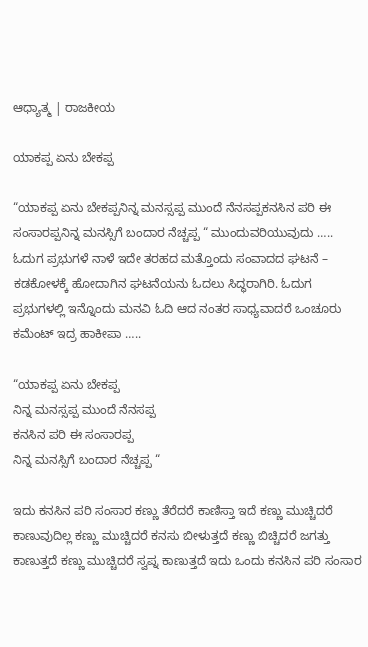ಆಧ್ಯಾತ್ಮ | ರಾಜಕೀಯ

ಯಾಕಪ್ಪ ಏನು ಬೇಕಪ್ಪ

“ಯಾಕಪ್ಪ ಏನು ಬೇಕಪ್ಪನಿನ್ನ ಮನಸ್ಸಪ್ಪ ಮುಂದೆ ನೆನಸಪ್ಪಕನಸಿನ ಪರಿ ಈ ಸಂಸಾರಪ್ಪನಿನ್ನ ಮನಸ್ಸಿಗೆ ಬಂದಾರ ನೆಚ್ಚಪ್ಪ “ ಮುಂದುವರಿಯುವುದು ….. ಓದುಗ ಪ್ರಭುಗಳೆ ನಾಳೆ ಇದೇ ತರಹದ ಮತ್ತೊಂದು ಸಂವಾದದ ಘಟನೆ – ಕಡಕೋಳಕ್ಕೆ ಹೋದಾಗಿನ ಘಟನೆಯನು ಓದಲು ಸಿದ್ಧರಾಗಿರಿ. ಓದುಗ ಪ್ರಭುಗಳಲ್ಲಿ ಇನ್ನೊಂದು ಮನವಿ ಓದಿ ಆದ ನಂತರ ಸಾಧ್ಯವಾದರೆ ಒಂಚೂರು ಕಮೆಂಟ್ ಇದ್ರ ಹಾಕೀಪಾ …..

“ಯಾಕಪ್ಪ ಏನು ಬೇಕಪ್ಪ
ನಿನ್ನ ಮನಸ್ಸಪ್ಪ ಮುಂದೆ ನೆನಸಪ್ಪ
ಕನಸಿನ ಪರಿ ಈ ಸಂಸಾರಪ್ಪ
ನಿನ್ನ ಮನಸ್ಸಿಗೆ ಬಂದಾರ ನೆಚ್ಚಪ್ಪ “

ಇದು ಕನಸಿನ ಪರಿ ಸಂಸಾರ ಕಣ್ಣು ತೆರೆದರೆ ಕಾಣಿಸ್ತಾ ಇದೆ ಕಣ್ಣು ಮುಚ್ಚಿದರೆ ಕಾಣುವುದಿಲ್ಲ ಕಣ್ಣು ಮುಚ್ಚಿದರೆ ಕನಸು ಬೀಳುತ್ತದೆ ಕಣ್ಣು ಬಿಚ್ಚಿದರೆ ಜಗತ್ತು ಕಾಣುತ್ತದೆ ಕಣ್ಣು ಮುಚ್ಚಿದರೆ ಸ್ವಪ್ನ ಕಾಣುತ್ತದೆ ಇದು ಒಂದು ಕನಸಿನ ಪರಿ ಸಂಸಾರ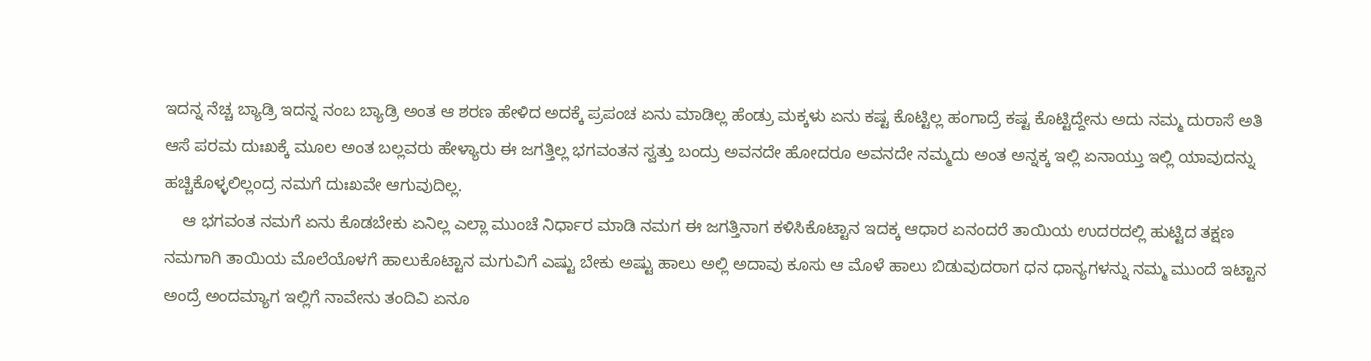ಇದನ್ನ ನೆಚ್ಚ ಬ್ಯಾಡ್ರಿ ಇದನ್ನ ನಂಬ ಬ್ಯಾಡ್ರಿ ಅಂತ ಆ ಶರಣ ಹೇಳಿದ ಅದಕ್ಕೆ ಪ್ರಪಂಚ ಏನು ಮಾಡಿಲ್ಲ ಹೆಂಡ್ರು ಮಕ್ಕಳು ಏನು ಕಷ್ಟ ಕೊಟ್ಟಿಲ್ಲ ಹಂಗಾದ್ರೆ ಕಷ್ಟ ಕೊಟ್ಟಿದ್ದೇನು ಅದು ನಮ್ಮ ದುರಾಸೆ ಅತಿ ಆಸೆ ಪರಮ ದುಃಖಕ್ಕೆ ಮೂಲ ಅಂತ ಬಲ್ಲವರು ಹೇಳ್ಯಾರು ಈ ಜಗತ್ತಿಲ್ಲ ಭಗವಂತನ ಸ್ವತ್ತು ಬಂದ್ರು ಅವನದೇ ಹೋದರೂ ಅವನದೇ ನಮ್ಮದು ಅಂತ ಅನ್ನಕ್ಕ ಇಲ್ಲಿ ಏನಾಯ್ತು ಇಲ್ಲಿ ಯಾವುದನ್ನು ಹಚ್ಚಿಕೊಳ್ಳಲಿಲ್ಲಂದ್ರ ನಮಗೆ ದುಃಖವೇ ಆಗುವುದಿಲ್ಲ.
    ಆ ಭಗವಂತ ನಮಗೆ ಏನು ಕೊಡಬೇಕು ಏನಿಲ್ಲ ಎಲ್ಲಾ ಮುಂಚೆ ನಿರ್ಧಾರ ಮಾಡಿ ನಮಗ ಈ ಜಗತ್ತಿನಾಗ ಕಳಿಸಿಕೊಟ್ಟಾನ ಇದಕ್ಕ ಆಧಾರ ಏನಂದರೆ ತಾಯಿಯ ಉದರದಲ್ಲಿ ಹುಟ್ಟಿದ ತಕ್ಷಣ ನಮಗಾಗಿ ತಾಯಿಯ ಮೊಲೆಯೊಳಗೆ ಹಾಲುಕೊಟ್ಟಾನ ಮಗುವಿಗೆ ಎಷ್ಟು ಬೇಕು ಅಷ್ಟು ಹಾಲು ಅಲ್ಲಿ ಅದಾವು ಕೂಸು ಆ ಮೊಳೆ ಹಾಲು ಬಿಡುವುದರಾಗ ಧನ ಧಾನ್ಯಗಳನ್ನು ನಮ್ಮ ಮುಂದೆ ಇಟ್ಟಾನ ಅಂದ್ರೆ ಅಂದಮ್ಯಾಗ ಇಲ್ಲಿಗೆ ನಾವೇನು ತಂದಿವಿ ಏನೂ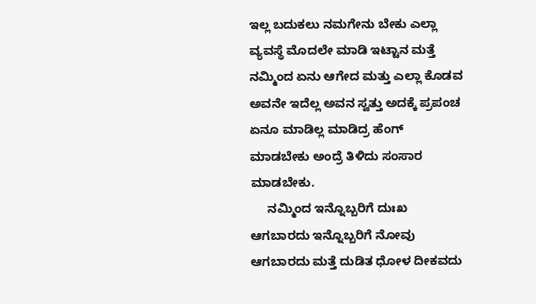ಇಲ್ಲ ಬದುಕಲು ನಮಗೇನು ಬೇಕು ಎಲ್ಲಾ ವ್ಯವಸ್ಥೆ ಮೊದಲೇ ಮಾಡಿ ಇಟ್ಟಾನ ಮತ್ತೆ ನಮ್ಮಿಂದ ಏನು ಆಗೇದ ಮತ್ತು ಎಲ್ಲಾ ಕೊಡವ ಅವನೇ ಇದೆಲ್ಲ ಅವನ ಸ್ವತ್ತು ಅದಕ್ಕೆ ಪ್ರಪಂಚ ಏನೂ ಮಾಡಿಲ್ಲ ಮಾಡಿದ್ರ ಹೆಂಗ್ ಮಾಡಬೇಕು ಅಂದ್ರೆ ತಿಳಿದು ಸಂಸಾರ ಮಾಡಬೇಕು.
     ನಮ್ಮಿಂದ ಇನ್ನೊಬ್ಬರಿಗೆ ದುಃಖ ಆಗಬಾರದು ಇನ್ನೊಬ್ಬರಿಗೆ ನೋವು ಆಗಬಾರದು ಮತ್ತೆ ದುಡಿತ ಧೋಳ ದೀಕವದು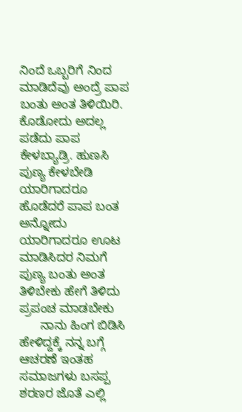ನಿಂದೆ ಒಬ್ಬರಿಗೆ ನಿಂದ ಮಾಡಿದೆವು ಅಂದ್ರೆ ಪಾಪ ಬಂತು ಅಂತ ತಿಳಿಯಿರಿ. ಕೊಡೋದು ಅದಲ್ಲ ಪಡೆದು ಪಾಪ ಕೇಳಬ್ಯಾಡ್ರಿ. ಹುಣಸಿ ಪುಣ್ಯ ಕೇಳಬೇಡಿ ಯಾರಿಗಾದರೂ ಹೊಡೆದರೆ ಪಾಪ ಬಂತ ಅನ್ನೋದು ಯಾರಿಗಾದರೂ ಊಟ ಮಾಡಿಸಿದರ ನಿಮಗೆ ಪುಣ್ಯ ಬಂತು ಅಂತ ತಿಳಿಬೇಕು ಹೇಗೆ ತಿಳಿದು ಪ್ರಪಂಚ ಮಾಡಬೇಕು
      ನಾನು ಹಿಂಗ ಬಿಡಿಸಿ ಹೇಳಿದ್ದಕ್ಕೆ ನನ್ನ ಬಗ್ಗೆ ಆಚರಣೆ ಇಂತಹ ಸಮಾಜಗಳು ಬಸಪ್ಪ ಶರಣರ ಜೊತೆ ಎಲ್ಲಿ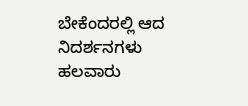ಬೇಕೆಂದರಲ್ಲಿ ಆದ ನಿದರ್ಶನಗಳು ಹಲವಾರು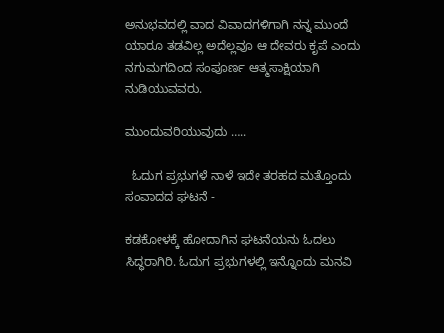ಅನುಭವದಲ್ಲಿ ವಾದ ವಿವಾದಗಳಿಗಾಗಿ ನನ್ನ ಮುಂದೆ ಯಾರೂ ತಡವಿಲ್ಲ ಅದೆಲ್ಲವೂ ಆ ದೇವರು ಕೃಪೆ ಎಂದು ನಗುಮಗದಿಂದ ಸಂಪೂರ್ಣ ಆತ್ಮಸಾಕ್ಷಿಯಾಗಿ ನುಡಿಯುವವರು.

ಮುಂದುವರಿಯುವುದು …..

  ಓದುಗ ಪ್ರಭುಗಳೆ ನಾಳೆ ಇದೇ ತರಹದ ಮತ್ತೊಂದು ಸಂವಾದದ ಘಟನೆ -

ಕಡಕೋಳಕ್ಕೆ ಹೋದಾಗಿನ ಘಟನೆಯನು ಓದಲು ಸಿದ್ಧರಾಗಿರಿ. ಓದುಗ ಪ್ರಭುಗಳಲ್ಲಿ ಇನ್ನೊಂದು ಮನವಿ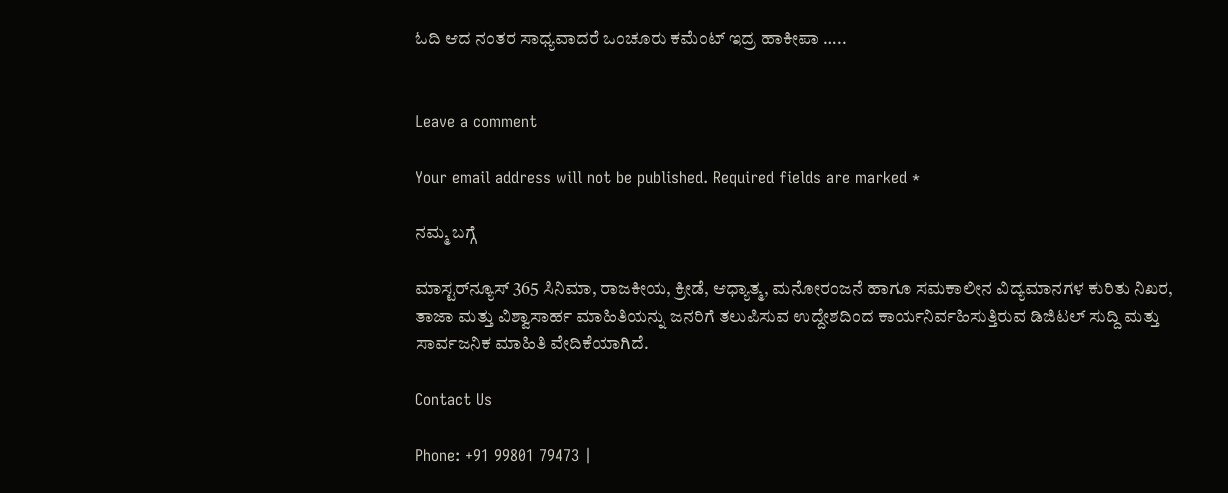ಓದಿ ಆದ ನಂತರ ಸಾಧ್ಯವಾದರೆ ಒಂಚೂರು ಕಮೆಂಟ್ ಇದ್ರ ಹಾಕೀಪಾ …..


Leave a comment

Your email address will not be published. Required fields are marked *

ನಮ್ಮ ಬಗ್ಗೆ

ಮಾಸ್ಟರ್‌ನ್ಯೂಸ್ 365 ಸಿನಿಮಾ, ರಾಜಕೀಯ, ಕ್ರೀಡೆ, ಆಧ್ಯಾತ್ಮ, ಮನೋರಂಜನೆ ಹಾಗೂ ಸಮಕಾಲೀನ ವಿದ್ಯಮಾನಗಳ ಕುರಿತು ನಿಖರ, ತಾಜಾ ಮತ್ತು ವಿಶ್ವಾಸಾರ್ಹ ಮಾಹಿತಿಯನ್ನು ಜನರಿಗೆ ತಲುಪಿಸುವ ಉದ್ದೇಶದಿಂದ ಕಾರ್ಯನಿರ್ವಹಿಸುತ್ತಿರುವ ಡಿಜಿಟಲ್ ಸುದ್ದಿ ಮತ್ತು ಸಾರ್ವಜನಿಕ ಮಾಹಿತಿ ವೇದಿಕೆಯಾಗಿದೆ.

Contact Us

Phone: +91 99801 79473 |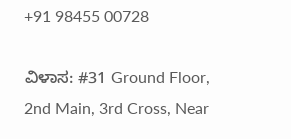+91 98455 00728

ವಿಳಾಸ: #31 Ground Floor, 2nd Main, 3rd Cross, Near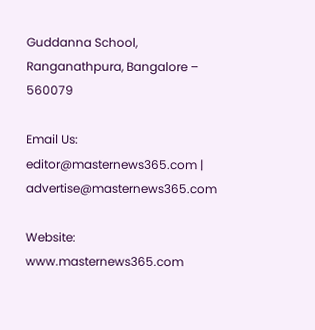Guddanna School, Ranganathpura, Bangalore – 560079

Email Us: editor@masternews365.com | advertise@masternews365.com

Website: www.masternews365.com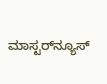ಮಾಸ್ಟರ್‌ನ್ಯೂಸ್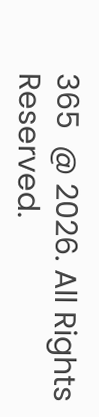365  @ 2026. All Rights Reserved.